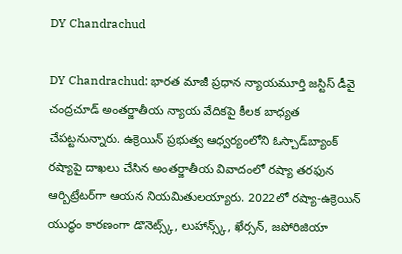DY Chandrachud

DY Chandrachud: భారత మాజీ ప్రధాన న్యాయమూర్తి జస్టిస్ డీవై చంద్రచూడ్ అంతర్జాతీయ న్యాయ వేదికపై కీలక బాధ్యత చేపట్టనున్నారు. ఉక్రెయిన్ ప్రభుత్వ ఆధ్వర్యంలోని ఓస్చాడ్‌బ్యాంక్ రష్యాపై దాఖలు చేసిన అంతర్జాతీయ వివాదంలో రష్యా తరఫున ఆర్బిట్రేటర్‌గా ఆయన నియమితులయ్యారు. 2022లో రష్యా-ఉక్రెయిన్ యుద్ధం కారణంగా డొనెట్స్క్, లుహాన్స్క్, ఖేర్సన్, జపోరిజియా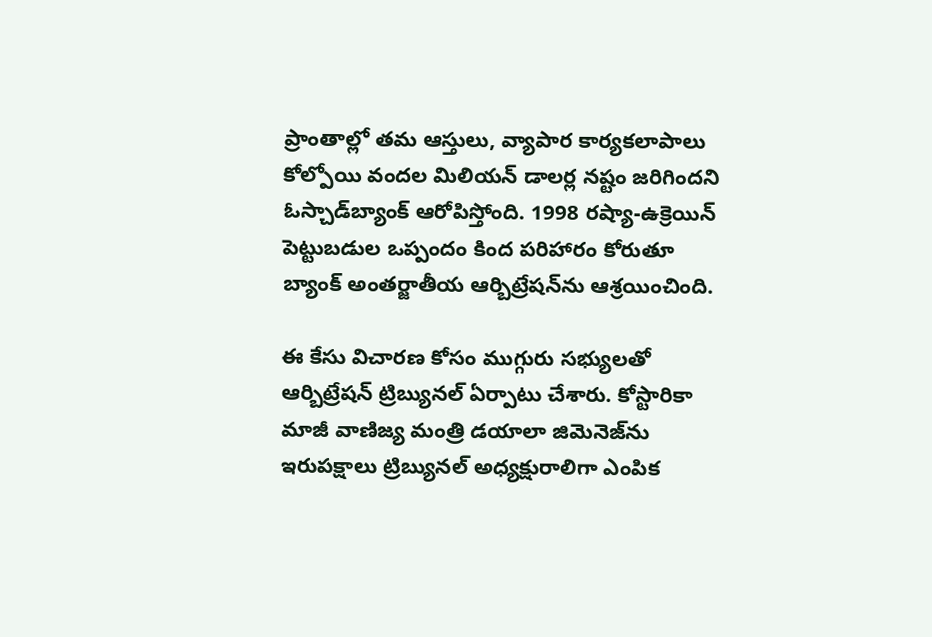ప్రాంతాల్లో తమ ఆస్తులు, వ్యాపార కార్యకలాపాలు కోల్పోయి వందల మిలియన్ డాలర్ల నష్టం జరిగిందని ఓస్చాడ్‌బ్యాంక్ ఆరోపిస్తోంది. 1998 రష్యా-ఉక్రెయిన్ పెట్టుబడుల ఒప్పందం కింద పరిహారం కోరుతూ బ్యాంక్ అంతర్జాతీయ ఆర్బిట్రేషన్‌ను ఆశ్రయించింది.

ఈ కేసు విచారణ కోసం ముగ్గురు సభ్యులతో ఆర్బిట్రేషన్ ట్రిబ్యునల్ ఏర్పాటు చేశారు. కోస్టారికా మాజీ వాణిజ్య మంత్రి డయాలా జిమెనెజ్‌ను ఇరుపక్షాలు ట్రిబ్యునల్ అధ్యక్షురాలిగా ఎంపిక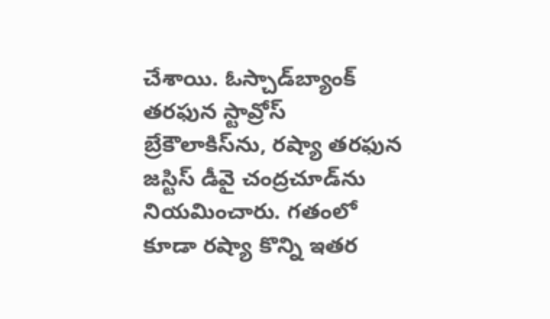చేశాయి. ఓస్చాడ్‌బ్యాంక్ తరఫున స్టావ్రోస్ బ్రేకౌలాకిస్‌ను, రష్యా తరఫున జస్టిస్ డీవై చంద్రచూడ్‌ను నియమించారు. గతంలో కూడా రష్యా కొన్ని ఇతర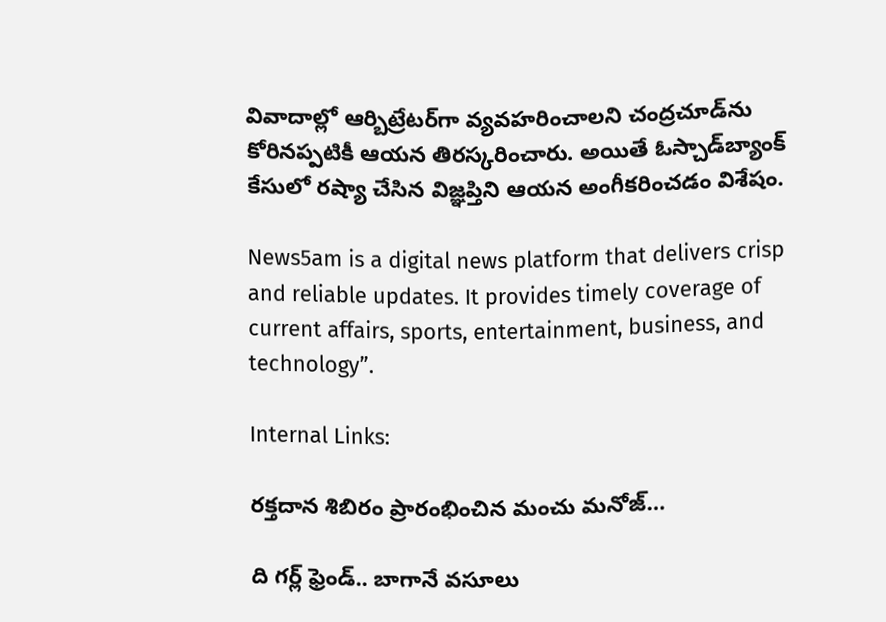వివాదాల్లో ఆర్బిట్రేటర్‌గా వ్యవహరించాలని చంద్రచూడ్‌ను కోరినప్పటికీ ఆయన తిరస్కరించారు. అయితే ఓస్చాడ్‌బ్యాంక్ కేసులో రష్యా చేసిన విజ్ఞప్తిని ఆయన అంగీకరించడం విశేషం.

News5am is a digital news platform that delivers crisp and reliable updates. It provides timely coverage of current affairs, sports, entertainment, business, and technology”.

Internal Links:

రక్తదాన శిబిరం ప్రారంభించిన మంచు మనోజ్…

ది గర్ల్ ఫ్రెండ్.. బాగానే వసూలు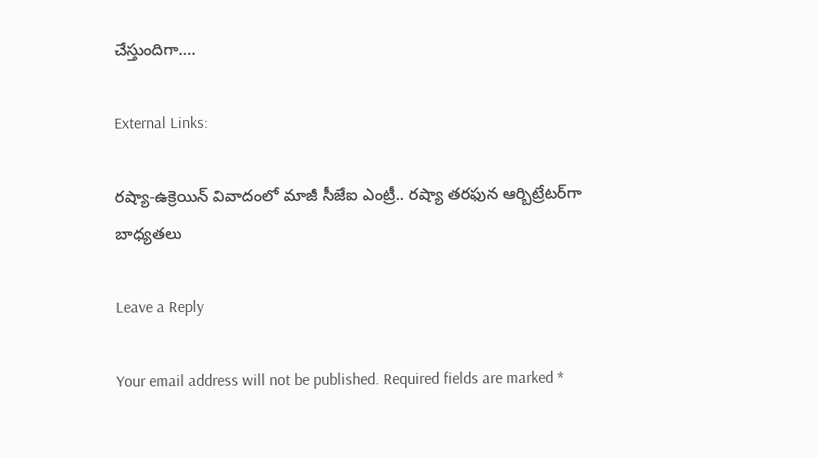చేస్తుందిగా….

External Links:

రష్యా-ఉక్రెయిన్ వివాదంలో మాజీ సీజేఐ ఎంట్రీ.. రష్యా తరఫున ఆర్బిట్రేటర్‌గా బాధ్యతలు

Leave a Reply

Your email address will not be published. Required fields are marked *